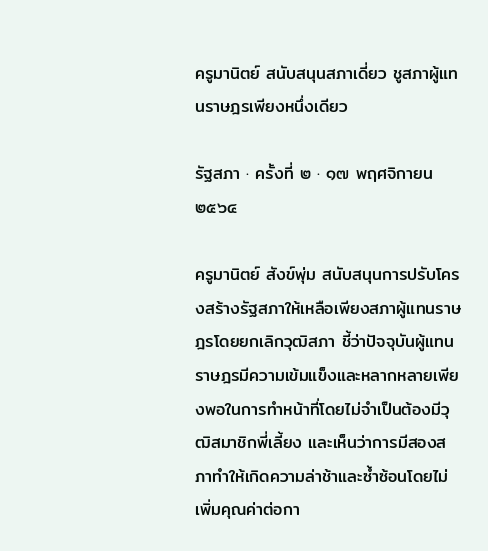ครูมานิตย์ สนับสนุนสภาเดี่ยว ชูสภาผู้แทนราษฎรเพียงหนึ่งเดียว

รัฐสภา · ครั้งที่ ๒ · ๑๗ พฤศจิกายน ๒๕๖๔

ครูมานิตย์ สังข์พุ่ม สนับสนุนการปรับโครงสร้างรัฐสภาให้เหลือเพียงสภาผู้แทนราษฎรโดยยกเลิกวุฒิสภา ชี้ว่าปัจจุบันผู้แทนราษฎรมีความเข้มแข็งและหลากหลายเพียงพอในการทำหน้าที่โดยไม่จำเป็นต้องมีวุฒิสมาชิกพี่เลี้ยง และเห็นว่าการมีสองสภาทำให้เกิดความล่าช้าและซ้ำซ้อนโดยไม่เพิ่มคุณค่าต่อกา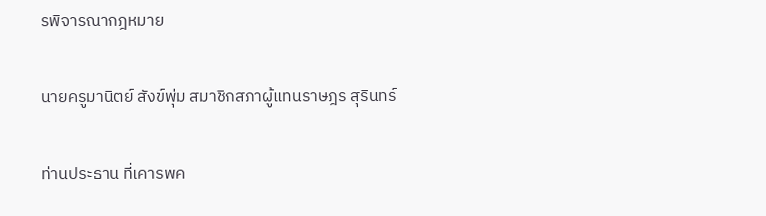รพิจารณากฎหมาย

นายครูมานิตย์ สังข์พุ่ม สมาชิกสภาผู้แทนราษฎร สุรินทร์

ท่านประธาน ที่เคารพค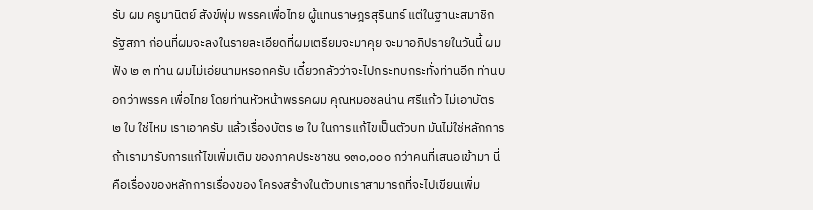รับ ผม ครูมานิตย์ สังข์พุ่ม พรรคเพื่อไทย ผู้แทนราษฎรสุรินทร์ แต่ในฐานะสมาชิก รัฐสภา ก่อนที่ผมจะลงในรายละเอียดที่ผมเตรียมจะมาคุย จะมาอภิปรายในวันนี้ ผมฟัง ๒ ๓ ท่าน ผมไม่เอ่ยนามหรอกครับ เดี๋ยวกลัวว่าจะไปกระทบกระทั่งท่านอีก ท่านบอกว่าพรรค เพื่อไทย โดยท่านหัวหน้าพรรคผม คุณหมอชลน่าน ศรีแก้ว ไม่เอาบัตร ๒ ใบ ใช่ไหม เราเอาครับ แล้วเรื่องบัตร ๒ ใบ ในการแก้ไขเป็นตัวบท มันไม่ใช่หลักการ ถ้าเรามารับการแก้ไขเพิ่มเติม ของภาคประชาชน ๑๓๐,๐๐๐ กว่าคนที่เสนอเข้ามา นี่คือเรื่องของหลักการเรื่องของ โครงสร้างในตัวบทเราสามารถที่จะไปเขียนเพิ่ม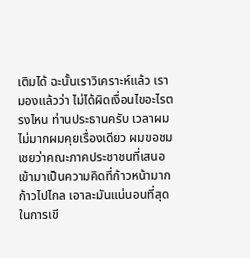เติมได้ ฉะนั้นเราวิเคราะห์แล้ว เรามองแล้วว่า ไม่ได้ผิดเงื่อนไขอะไรตรงไหน ท่านประธานครับ เวลาผมไม่มากผมคุยเรื่องเดียว ผมขอชมเชยว่าคณะภาคประชาชนที่เสนอเข้ามาเป็นความคิดที่ก้าวหน้ามาก ก้าวไปไกล เอาละมันแน่นอนที่สุดในการเขี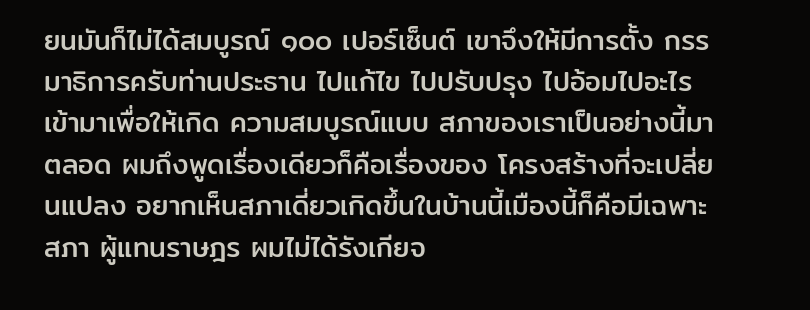ยนมันก็ไม่ได้สมบูรณ์ ๑๐๐ เปอร์เซ็นต์ เขาจึงให้มีการตั้ง กรรมาธิการครับท่านประธาน ไปแก้ไข ไปปรับปรุง ไปอ้อมไปอะไรเข้ามาเพื่อให้เกิด ความสมบูรณ์แบบ สภาของเราเป็นอย่างนี้มาตลอด ผมถึงพูดเรื่องเดียวก็คือเรื่องของ โครงสร้างที่จะเปลี่ยนแปลง อยากเห็นสภาเดี่ยวเกิดขึ้นในบ้านนี้เมืองนี้ก็คือมีเฉพาะสภา ผู้แทนราษฎร ผมไม่ได้รังเกียจ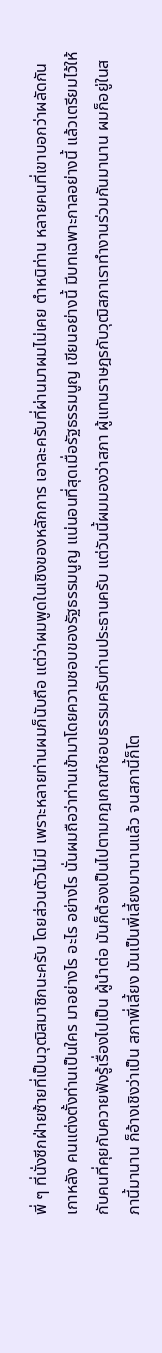พี่ ๆ ที่นั่งซีกฝ่ายซ้ายที่เป็นวุฒิสมาชิกนะครับ โดยส่วนตัวไม่มี เพราะหลายท่านผมก็นับถือ แต่ว่าผมพูดในเชิงของหลักการ เอาละครับที่ผ่านมาผมไม่เคย ตำหนิท่าน หลายคนที่เขาบอกว่าผลัดกันเกาหลัง คนแต่งตั้งท่านเป็นใคร มาอย่างไร อะไร อย่างไร นั่นผมถือว่าท่านเข้ามาโดยความชอบของรัฐธรรมนูญ แน่นอนที่สุดเมื่อรัฐธรรมนูญ เขียนอย่างนี้ มีบทเฉพาะกาลอย่างนี้ แล้วเตรียมไว้ให้กับคนที่คุยกับควายฟังรู้เรื่องไปเป็น ผู้นำต่อ มันก็ต้องเป็นไปตามกฎเกณฑ์ชอบธรรมครับท่านประธานครับ แต่วันนี้ผมมองว่าสภา ผู้แทนราษฎรกับวุฒิสภาเราทำงานร่วมกันมานาน ผมก็อยู่ในสภานี้มานาน ก็อ้างเชิงว่าเป็น สภาพี่เลี้ยง มันเป็นพี่เลี้ยงมานานแล้ว จนสภานี้ก็โต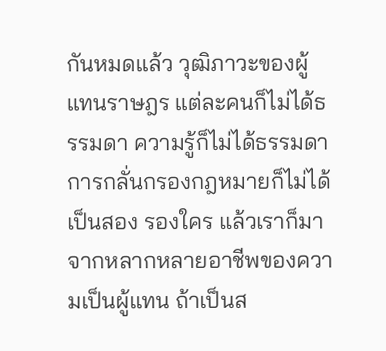กันหมดแล้ว วุฒิภาวะของผู้แทนราษฎร แต่ละคนก็ไม่ได้ธรรมดา ความรู้ก็ไม่ได้ธรรมดา การกลั่นกรองกฎหมายก็ไม่ได้เป็นสอง รองใคร แล้วเราก็มาจากหลากหลายอาชีพของความเป็นผู้แทน ถ้าเป็นส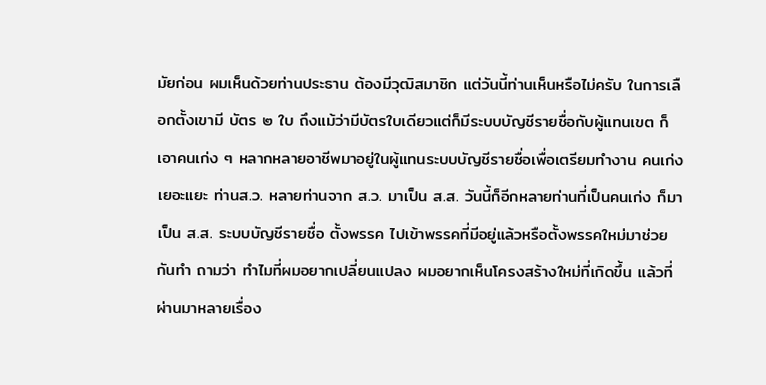มัยก่อน ผมเห็นด้วยท่านประธาน ต้องมีวุฒิสมาชิก แต่วันนี้ท่านเห็นหรือไม่ครับ ในการเลือกตั้งเขามี บัตร ๒ ใบ ถึงแม้ว่ามีบัตรใบเดียวแต่ก็มีระบบบัญชีรายชื่อกับผู้แทนเขต ก็เอาคนเก่ง ๆ หลากหลายอาชีพมาอยู่ในผู้แทนระบบบัญชีรายชื่อเพื่อเตรียมทำงาน คนเก่งเยอะแยะ ท่านส.ว. หลายท่านจาก ส.ว. มาเป็น ส.ส. วันนี้ก็อีกหลายท่านที่เป็นคนเก่ง ก็มาเป็น ส.ส. ระบบบัญชีรายชื่อ ตั้งพรรค ไปเข้าพรรคที่มีอยู่แล้วหรือตั้งพรรคใหม่มาช่วยกันทำ ถามว่า ทำไมที่ผมอยากเปลี่ยนแปลง ผมอยากเห็นโครงสร้างใหม่ที่เกิดขึ้น แล้วที่ผ่านมาหลายเรื่อง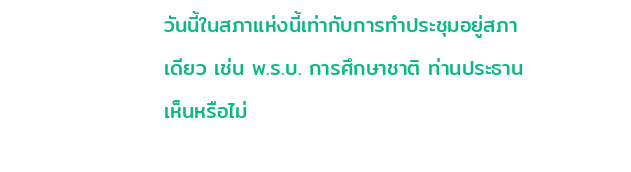วันนี้ในสภาแห่งนี้เท่ากับการทำประชุมอยู่สภาเดียว เช่น พ.ร.บ. การศึกษาชาติ ท่านประธานเห็นหรือไม่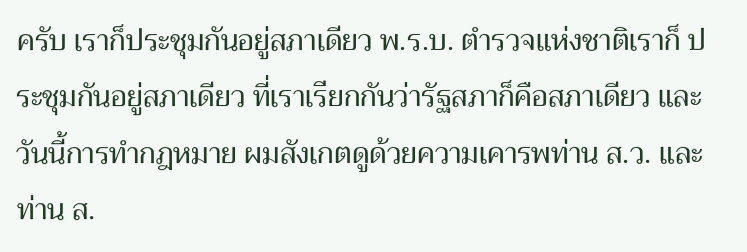ครับ เราก็ประชุมกันอยู่สภาเดียว พ.ร.บ. ตำรวจแห่งชาติเราก็ ประชุมกันอยู่สภาเดียว ที่เราเรียกกันว่ารัฐสภาก็คือสภาเดียว และวันนี้การทำกฎหมาย ผมสังเกตดูด้วยความเคารพท่าน ส.ว. และท่าน ส.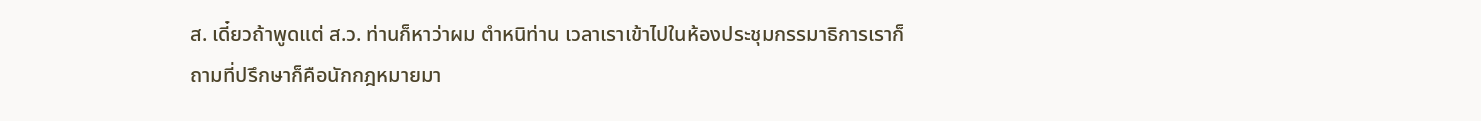ส. เดี๋ยวถ้าพูดแต่ ส.ว. ท่านก็หาว่าผม ตำหนิท่าน เวลาเราเข้าไปในห้องประชุมกรรมาธิการเราก็ถามที่ปรึกษาก็คือนักกฎหมายมา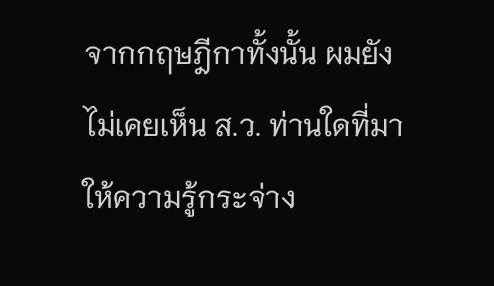จากกฤษฎีกาทั้งนั้น ผมยังไม่เคยเห็น ส.ว. ท่านใดที่มาให้ความรู้กระจ่าง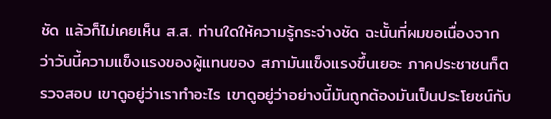ชัด แล้วก็ไม่เคยเห็น ส.ส. ท่านใดให้ความรู้กระจ่างชัด ฉะนั้นที่ผมขอเนื่องจากว่าวันนี้ความแข็งแรงของผู้แทนของ สภามันแข็งแรงขึ้นเยอะ ภาคประชาชนก็ตรวจสอบ เขาดูอยู่ว่าเราทำอะไร เขาดูอยู่ว่าอย่างนี้มันถูกต้องมันเป็นประโยชน์กับ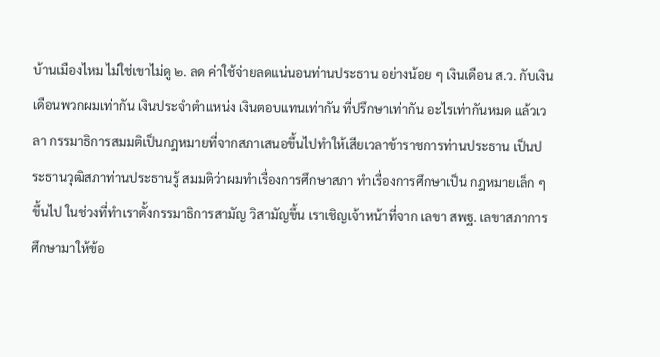บ้านเมืองไหม ไม่ใช่เขาไม่ดู ๒. ลด ค่าใช้จ่ายลดแน่นอนท่านประธาน อย่างน้อย ๆ เงินเดือน ส.ว. กับเงินเดือนพวกผมเท่ากัน เงินประจำตำแหน่ง เงินตอบแทนเท่ากัน ที่ปรึกษาเท่ากัน อะไรเท่ากันหมด แล้วเวลา กรรมาธิการสมมติเป็นกฎหมายที่จากสภาเสนอขึ้นไปทำให้เสียเวลาข้าราชการท่านประธาน เป็นประธานวุฒิสภาท่านประธานรู้ สมมติว่าผมทำเรื่องการศึกษาสภา ทำเรื่องการศึกษาเป็น กฎหมายเล็ก ๆ ขึ้นไป ในช่วงที่ทำเราตั้งกรรมาธิการสามัญ วิสามัญขึ้น เราเชิญเจ้าหน้าที่จาก เลขา สพฐ. เลขาสภาการศึกษามาให้ข้อ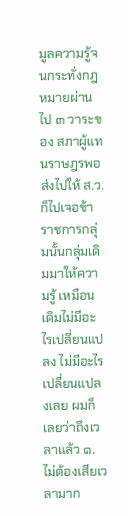มูลความรู้จนกระทั่งกฎหมายผ่านไป ๓ วาระของ สภาผู้แทนราษฎรพอส่งไปให้ ส.ว. ก็ไปเจอข้าราชการกลุ่มนั้นกลุ่มเดิมมาให้ความรู้ เหมือนเดิมไม่มีอะไรเปลี่ยนแปลง ไม่มีอะไรเปลี่ยนแปลงเลย ผมก็เลยว่าถึงเวลาแล้ว ๑. ไม่ต้องเสียเวลามาก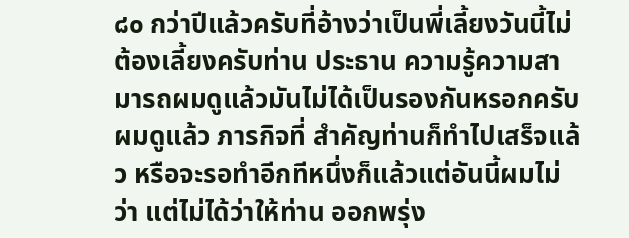๘๐ กว่าปีแล้วครับที่อ้างว่าเป็นพี่เลี้ยงวันนี้ไม่ต้องเลี้ยงครับท่าน ประธาน ความรู้ความสามารถผมดูแล้วมันไม่ได้เป็นรองกันหรอกครับ ผมดูแล้ว ภารกิจที่ สำคัญท่านก็ทำไปเสร็จแล้ว หรือจะรอทำอีกทีหนึ่งก็แล้วแต่อันนี้ผมไม่ว่า แต่ไม่ได้ว่าให้ท่าน ออกพรุ่ง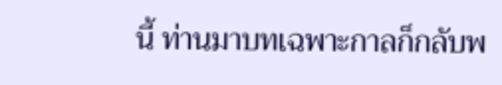นี้ ท่านมาบทเฉพาะกาลก็กลับพ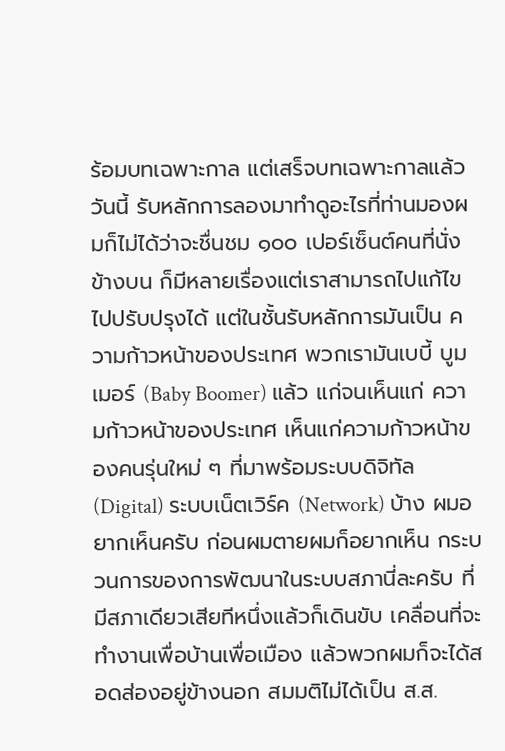ร้อมบทเฉพาะกาล แต่เสร็จบทเฉพาะกาลแล้ววันนี้ รับหลักการลองมาทำดูอะไรที่ท่านมองผมก็ไม่ได้ว่าจะชื่นชม ๑๐๐ เปอร์เซ็นต์คนที่นั่งข้างบน ก็มีหลายเรื่องแต่เราสามารถไปแก้ไข ไปปรับปรุงได้ แต่ในชั้นรับหลักการมันเป็น ความก้าวหน้าของประเทศ พวกเรามันเบบี้ บูมเมอร์ (Baby Boomer) แล้ว แก่จนเห็นแก่ ความก้าวหน้าของประเทศ เห็นแก่ความก้าวหน้าของคนรุ่นใหม่ ๆ ที่มาพร้อมระบบดิจิทัล (Digital) ระบบเน็ตเวิร์ค (Network) บ้าง ผมอยากเห็นครับ ก่อนผมตายผมก็อยากเห็น กระบวนการของการพัฒนาในระบบสภานี่ละครับ ที่มีสภาเดียวเสียทีหนึ่งแล้วก็เดินขับ เคลื่อนที่จะทำงานเพื่อบ้านเพื่อเมือง แล้วพวกผมก็จะได้สอดส่องอยู่ข้างนอก สมมติไม่ได้เป็น ส.ส.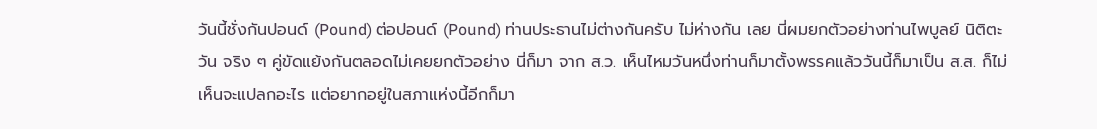วันนี้ชั่งกันปอนด์ (Pound) ต่อปอนด์ (Pound) ท่านประธานไม่ต่างกันครับ ไม่ห่างกัน เลย นี่ผมยกตัวอย่างท่านไพบูลย์ นิติตะวัน จริง ๆ คู่ขัดแย้งกันตลอดไม่เคยยกตัวอย่าง นี่ก็มา จาก ส.ว. เห็นไหมวันหนึ่งท่านก็มาตั้งพรรคแล้ววันนี้ก็มาเป็น ส.ส. ก็ไม่เห็นจะแปลกอะไร แต่อยากอยู่ในสภาแห่งนี้อีกก็มา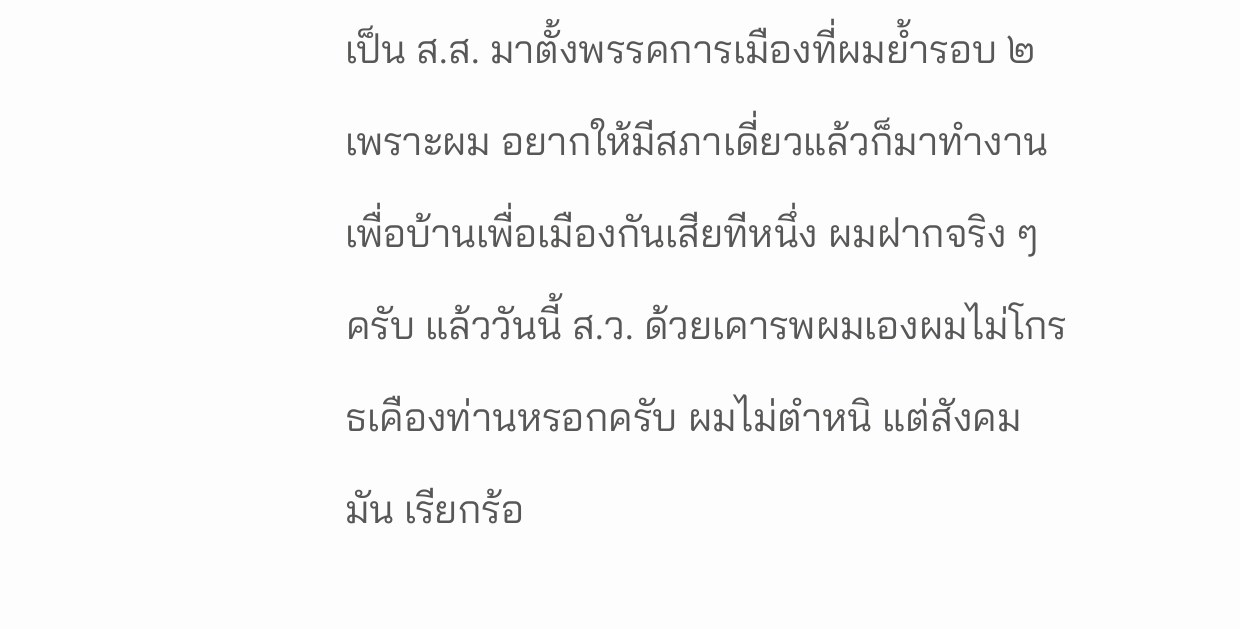เป็น ส.ส. มาตั้งพรรคการเมืองที่ผมย้ำรอบ ๒ เพราะผม อยากให้มีสภาเดี่ยวแล้วก็มาทำงานเพื่อบ้านเพื่อเมืองกันเสียทีหนึ่ง ผมฝากจริง ๆ ครับ แล้ววันนี้ ส.ว. ด้วยเคารพผมเองผมไม่โกรธเคืองท่านหรอกครับ ผมไม่ตำหนิ แต่สังคมมัน เรียกร้อ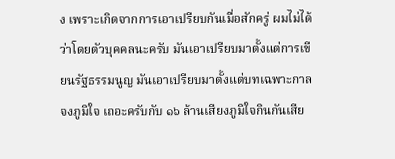ง เพราะเกิดจากการเอาเปรียบกันเมื่อสักครู่ ผมไม่ได้ว่าโดยตัวบุคคลนะครับ มันเอาเปรียบมาตั้งแต่การเขียนรัฐธรรมนูญ มันเอาเปรียบมาตั้งแต่บทเฉพาะกาล จงภูมิใจ เถอะครับกับ ๑๖ ล้านเสียงภูมิใจกินกันเสีย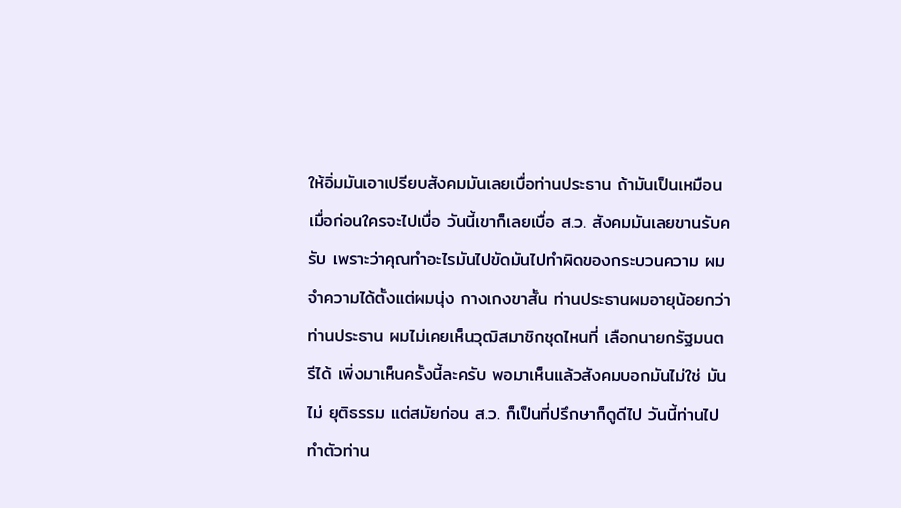ให้อิ่มมันเอาเปรียบสังคมมันเลยเบื่อท่านประธาน ถ้ามันเป็นเหมือนเมื่อก่อนใครจะไปเบื่อ วันนี้เขาก็เลยเบื่อ ส.ว. สังคมมันเลยขานรับครับ เพราะว่าคุณทำอะไรมันไปขัดมันไปทำผิดของกระบวนความ ผมจำความได้ตั้งแต่ผมนุ่ง กางเกงขาสั้น ท่านประธานผมอายุน้อยกว่าท่านประธาน ผมไม่เคยเห็นวุฒิสมาชิกชุดไหนที่ เลือกนายกรัฐมนตรีได้ เพิ่งมาเห็นครั้งนี้ละครับ พอมาเห็นแล้วสังคมบอกมันไม่ใช่ มันไม่ ยุติธรรม แต่สมัยก่อน ส.ว. ก็เป็นที่ปรึกษาก็ดูดีไป วันนี้ท่านไปทำตัวท่าน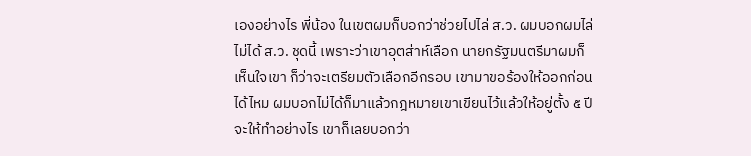เองอย่างไร พี่น้อง ในเขตผมก็บอกว่าช่วยไปไล่ ส.ว. ผมบอกผมไล่ไม่ได้ ส.ว. ชุดนี้ เพราะว่าเขาอุตส่าห์เลือก นายกรัฐมนตรีมาผมก็เห็นใจเขา ก็ว่าจะเตรียมตัวเลือกอีกรอบ เขามาขอร้องให้ออกก่อน ได้ไหม ผมบอกไม่ได้ก็มาแล้วกฎหมายเขาเขียนไว้แล้วให้อยู่ตั้ง ๕ ปี จะให้ทำอย่างไร เขาก็เลยบอกว่า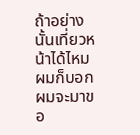ถ้าอย่างนั้นเที่ยวหน้าได้ไหม ผมก็บอกผมจะมาขอ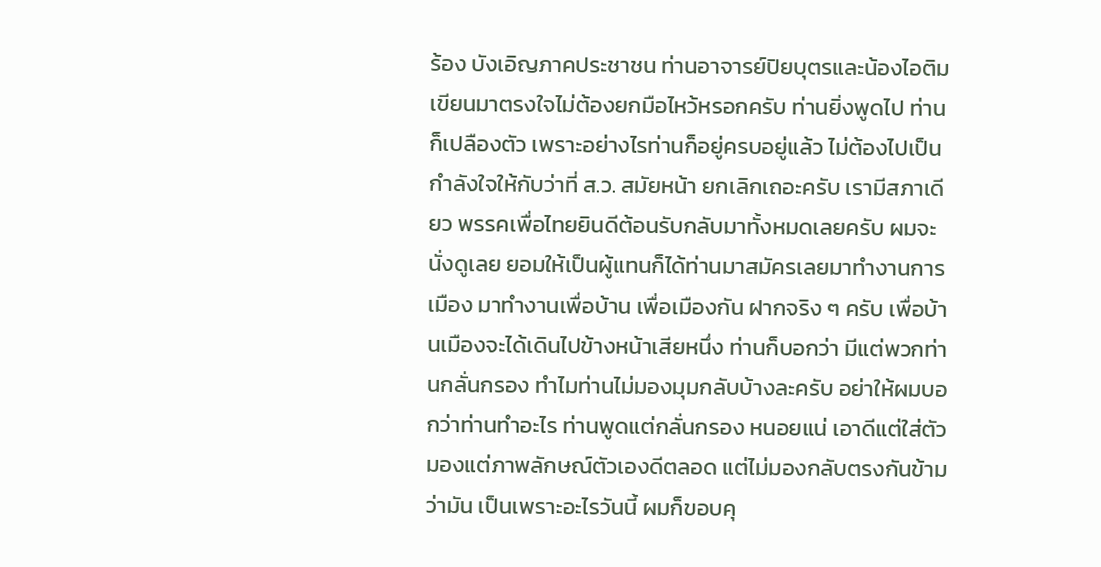ร้อง บังเอิญภาคประชาชน ท่านอาจารย์ปิยบุตรและน้องไอติมเขียนมาตรงใจไม่ต้องยกมือไหว้หรอกครับ ท่านยิ่งพูดไป ท่านก็เปลืองตัว เพราะอย่างไรท่านก็อยู่ครบอยู่แล้ว ไม่ต้องไปเป็นกำลังใจให้กับว่าที่ ส.ว. สมัยหน้า ยกเลิกเถอะครับ เรามีสภาเดียว พรรคเพื่อไทยยินดีต้อนรับกลับมาทั้งหมดเลยครับ ผมจะนั่งดูเลย ยอมให้เป็นผู้แทนก็ได้ท่านมาสมัครเลยมาทำงานการเมือง มาทำงานเพื่อบ้าน เพื่อเมืองกัน ฝากจริง ๆ ครับ เพื่อบ้านเมืองจะได้เดินไปข้างหน้าเสียหนึ่ง ท่านก็บอกว่า มีแต่พวกท่านกลั่นกรอง ทำไมท่านไม่มองมุมกลับบ้างละครับ อย่าให้ผมบอกว่าท่านทำอะไร ท่านพูดแต่กลั่นกรอง หนอยแน่ เอาดีแต่ใส่ตัว มองแต่ภาพลักษณ์ตัวเองดีตลอด แต่ไม่มองกลับตรงกันข้ามว่ามัน เป็นเพราะอะไรวันนี้ ผมก็ขอบคุ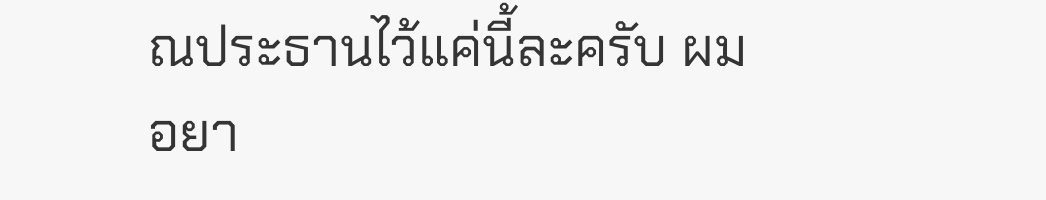ณประธานไว้แค่นี้ละครับ ผมอยา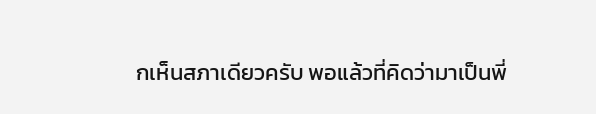กเห็นสภาเดียวครับ พอแล้วที่คิดว่ามาเป็นพี่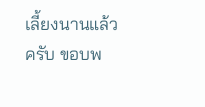เลี้ยงนานแล้วครับ ขอบพ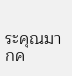ระคุณมากค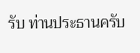รับ ท่านประธานครับ